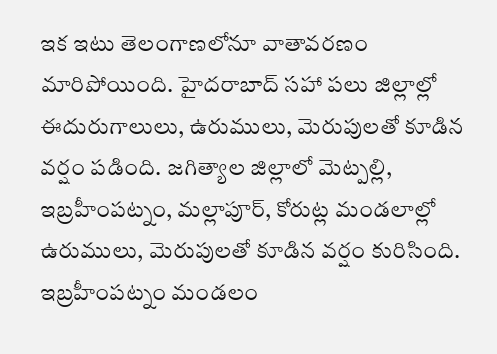ఇక ఇటు తెలంగాణలోనూ వాతావరణం మారిపోయింది. హైదరాబాద్ సహా పలు జిల్లాల్లో ఈదురుగాలులు, ఉరుములు, మెరుపులతో కూడిన వర్షం పడింది. జగిత్యాల జిల్లాలో మెట్పల్లి, ఇబ్రహీంపట్నం, మల్లాపూర్, కోరుట్ల మండలాల్లో ఉరుములు, మెరుపులతో కూడిన వర్షం కురిసింది. ఇబ్రహీంపట్నం మండలం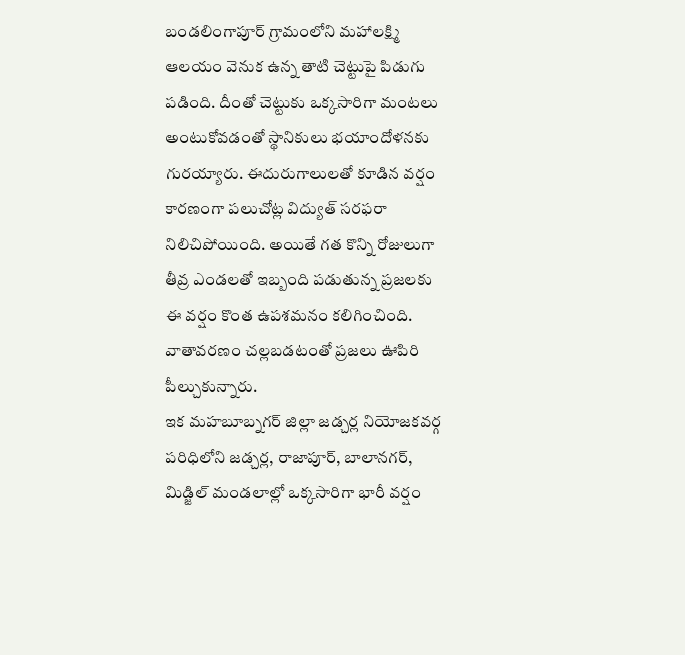బండలింగాపూర్ గ్రామంలోని మహాలక్ష్మి ఆలయం వెనుక ఉన్న తాటి చెట్టుపై పిడుగు పడింది. దీంతో చెట్టుకు ఒక్కసారిగా మంటలు అంటుకోవడంతో స్థానికులు భయాందోళనకు గురయ్యారు. ఈదురుగాలులతో కూడిన వర్షం కారణంగా పలుచోట్ల విద్యుత్ సరఫరా నిలిచిపోయింది. అయితే గత కొన్ని రోజులుగా తీవ్ర ఎండలతో ఇబ్బంది పడుతున్న ప్రజలకు ఈ వర్షం కొంత ఉపశమనం కలిగించింది. వాతావరణం చల్లబడటంతో ప్రజలు ఊపిరి పీల్చుకున్నారు.
ఇక మహబూబ్నగర్ జిల్లా జడ్చర్ల నియోజకవర్గ పరిధిలోని జడ్చర్ల, రాజాపూర్, బాలానగర్, మిడ్జిల్ మండలాల్లో ఒక్కసారిగా భారీ వర్షం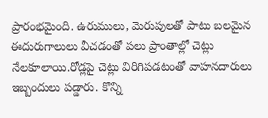ప్రారంభమైంది. ఉరుములు, మెరుపులతో పాటు బలమైన ఈదురుగాలులు వీచడంతో పలు ప్రాంతాల్లో చెట్లు నేలకూలాయి.రోడ్లపై చెట్లు విరిగిపడటంతో వాహనదారులు ఇబ్బందులు పడ్డారు. కొన్ని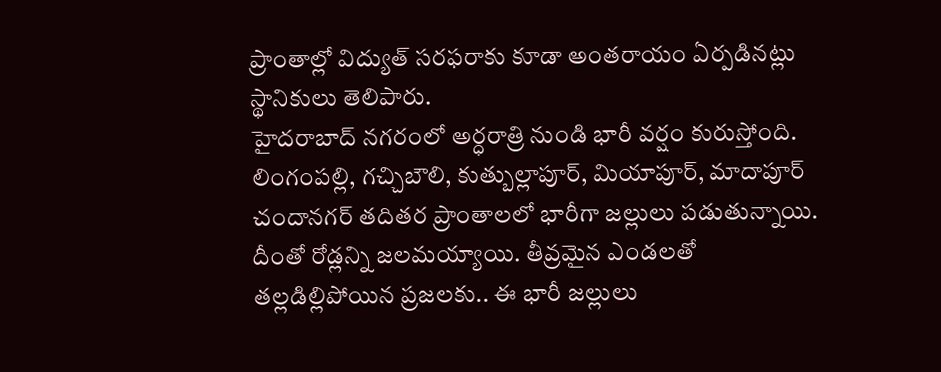ప్రాంతాల్లో విద్యుత్ సరఫరాకు కూడా అంతరాయం ఏర్పడినట్లు స్థానికులు తెలిపారు.
హైదరాబాద్ నగరంలో అర్ధరాత్రి నుండి భారీ వర్షం కురుస్తోంది. లింగంపల్లి, గచ్చిబౌలి, కుత్బుల్లాపూర్, మియాపూర్, మాదాపూర్ చందానగర్ తదితర ప్రాంతాలలో భారీగా జల్లులు పడుతున్నాయి. దీంతో రోడ్లన్ని జలమయ్యాయి. తీవ్రమైన ఎండలతో తల్లడిల్లిపోయిన ప్రజలకు.. ఈ భారీ జల్లులు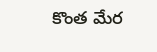కొంత మేర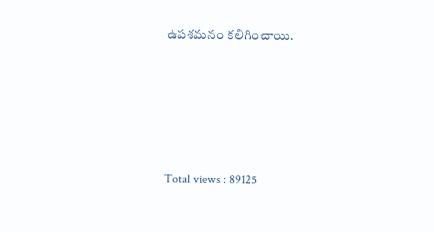ఉపశమనం కలిగించాయి.





Total views : 89125